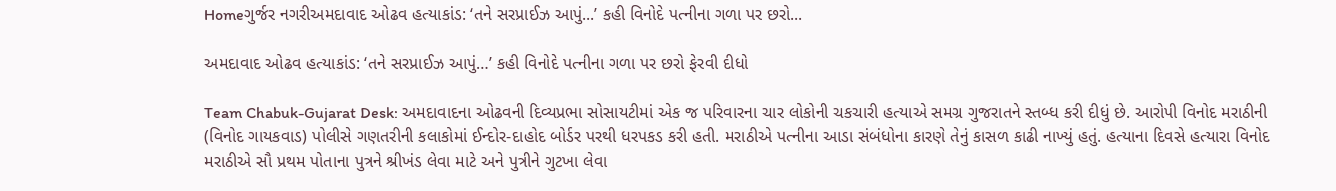Homeગુર્જર નગરીઅમદાવાદ ઓઢવ હત્યાકાંડ: ‘તને સરપ્રાઈઝ આપું...’ કહી વિનોદે પત્નીના ગળા પર છરો...

અમદાવાદ ઓઢવ હત્યાકાંડ: ‘તને સરપ્રાઈઝ આપું…’ કહી વિનોદે પત્નીના ગળા પર છરો ફેરવી દીધો

Team Chabuk-Gujarat Desk: અમદાવાદના ઓઢવની દિવ્યપ્રભા સોસાયટીમાં એક જ પરિવારના ચાર લોકોની ચકચારી હત્યાએ સમગ્ર ગુજરાતને સ્તબ્ધ કરી દીધું છે. આરોપી વિનોદ મરાઠીની (વિનોદ ગાયકવાડ) પોલીસે ગણતરીની કલાકોમાં ઈન્દોર-દાહોદ બોર્ડર પરથી ધરપકડ કરી હતી. મરાઠીએ પત્નીના આડા સંબંધોના કારણે તેનું કાસળ કાઢી નાખ્યું હતું. હત્યાના દિવસે હત્યારા વિનોદ મરાઠીએ સૌ પ્રથમ પોતાના પુત્રને શ્રીખંડ લેવા માટે અને પુત્રીને ગુટખા લેવા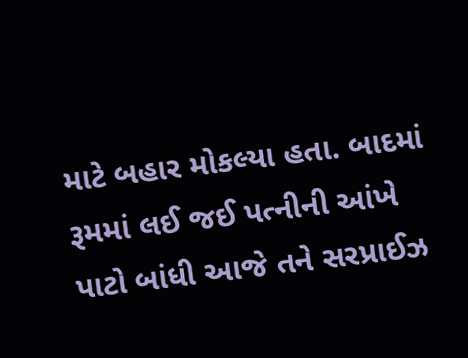માટે બહાર મોકલ્યા હતા. બાદમાં રૂમમાં લઈ જઈ પત્નીની આંખે પાટો બાંધી આજે તને સરપ્રાઈઝ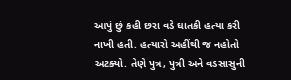આપું છું કહી છરા વડે ઘાતકી હત્યા કરી નાખી હતી. હત્યારો અહીંથી જ નહોતો અટક્યો. તેણે પુત્ર, પુત્રી અને વડસાસુની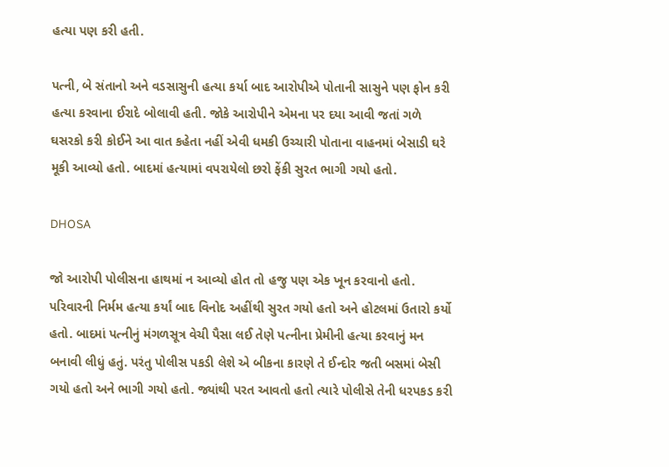હત્યા પણ કરી હતી.

પત્ની, બે સંતાનો અને વડસાસુની હત્યા કર્યા બાદ આરોપીએ પોતાની સાસુને પણ ફોન કરી હત્યા કરવાના ઈરાદે બોલાવી હતી. જોકે આરોપીને એમના પર દયા આવી જતાં ગળે ઘસરકો કરી કોઈને આ વાત કહેતા નહીં એવી ધમકી ઉચ્ચારી પોતાના વાહનમાં બેસાડી ઘરે મૂકી આવ્યો હતો. બાદમાં હત્યામાં વપરાયેલો છરો ફેંકી સુરત ભાગી ગયો હતો.

DHOSA

જો આરોપી પોલીસના હાથમાં ન આવ્યો હોત તો હજુ પણ એક ખૂન કરવાનો હતો. પરિવારની નિર્મમ હત્યા કર્યાં બાદ વિનોદ અહીંથી સુરત ગયો હતો અને હોટલમાં ઉતારો કર્યો હતો. બાદમાં પત્નીનું મંગળસૂત્ર વેચી પૈસા લઈ તેણે પત્નીના પ્રેમીની હત્યા કરવાનું મન બનાવી લીધું હતું. પરંતુ પોલીસ પકડી લેશે એ બીકના કારણે તે ઈન્દોર જતી બસમાં બેસી ગયો હતો અને ભાગી ગયો હતો. જ્યાંથી પરત આવતો હતો ત્યારે પોલીસે તેની ધરપકડ કરી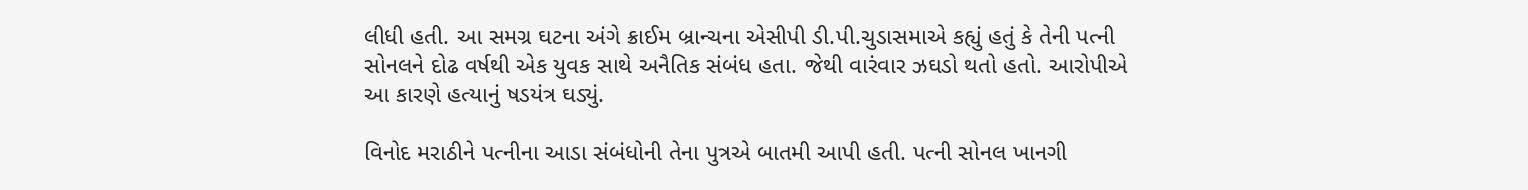લીધી હતી. આ સમગ્ર ઘટના અંગે ક્રાઈમ બ્રાન્ચના એસીપી ડી.પી.ચુડાસમાએ કહ્યું હતું કે તેની પત્ની સોનલને દોઢ વર્ષથી એક યુવક સાથે અનૈતિક સંબંધ હતા. જેથી વારંવાર ઝઘડો થતો હતો. આરોપીએ આ કારણે હત્યાનું ષડયંત્ર ઘડ્યું.

વિનોદ મરાઠીને પત્નીના આડા સંબંધોની તેના પુત્રએ બાતમી આપી હતી. પત્ની સોનલ ખાનગી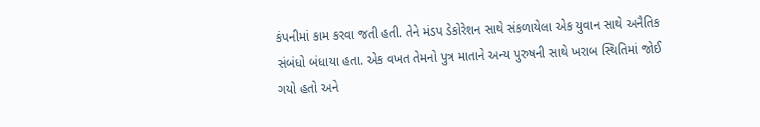કંપનીમાં કામ કરવા જતી હતી. તેને મંડપ ડેકોરેશન સાથે સંકળાયેલા એક યુવાન સાથે અનૈતિક સંબંધો બંધાયા હતા. એક વખત તેમનો પુત્ર માતાને અન્ય પુરુષની સાથે ખરાબ સ્થિતિમાં જોઈ ગયો હતો અને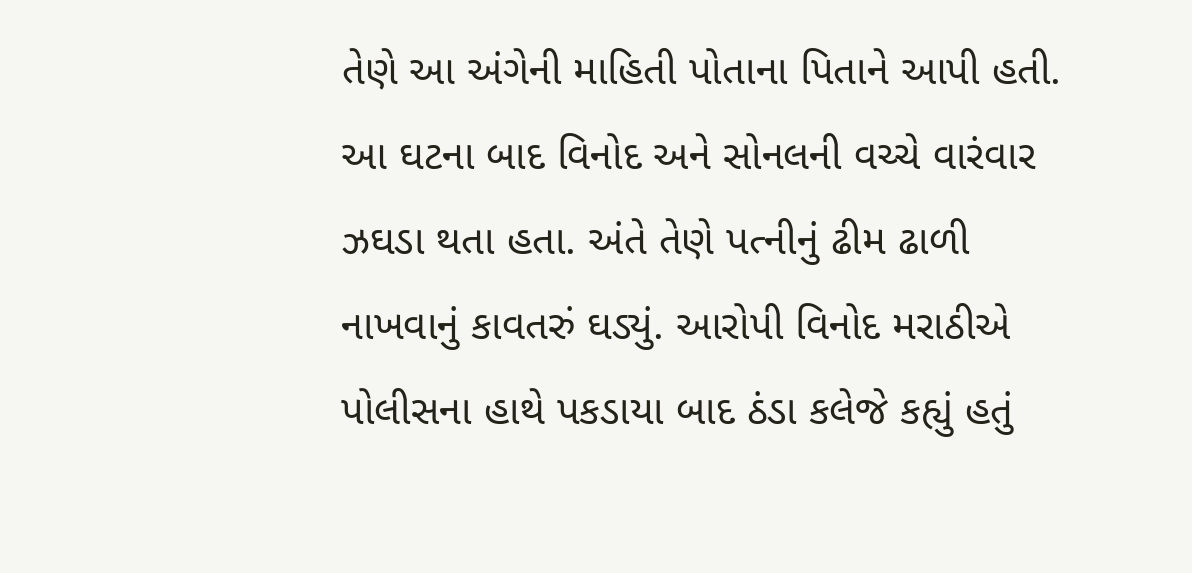તેણે આ અંગેની માહિતી પોતાના પિતાને આપી હતી. આ ઘટના બાદ વિનોદ અને સોનલની વચ્ચે વારંવાર ઝઘડા થતા હતા. અંતે તેણે પત્નીનું ઢીમ ઢાળી નાખવાનું કાવતરું ઘડ્યું. આરોપી વિનોદ મરાઠીએ પોલીસના હાથે પકડાયા બાદ ઠંડા કલેજે કહ્યું હતું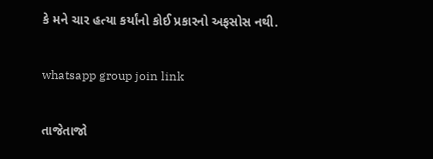કે મને ચાર હત્યા કર્યાંનો કોઈ પ્રકારનો અફસોસ નથી.

whatsapp group join link

તાજેતાજો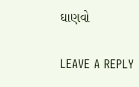ઘાણવો

LEAVE A REPLY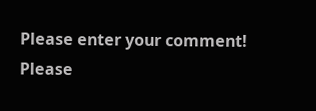Please enter your comment!
Please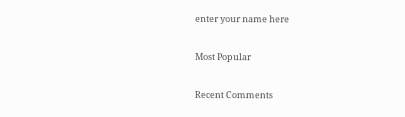enter your name here

Most Popular

Recent Comments